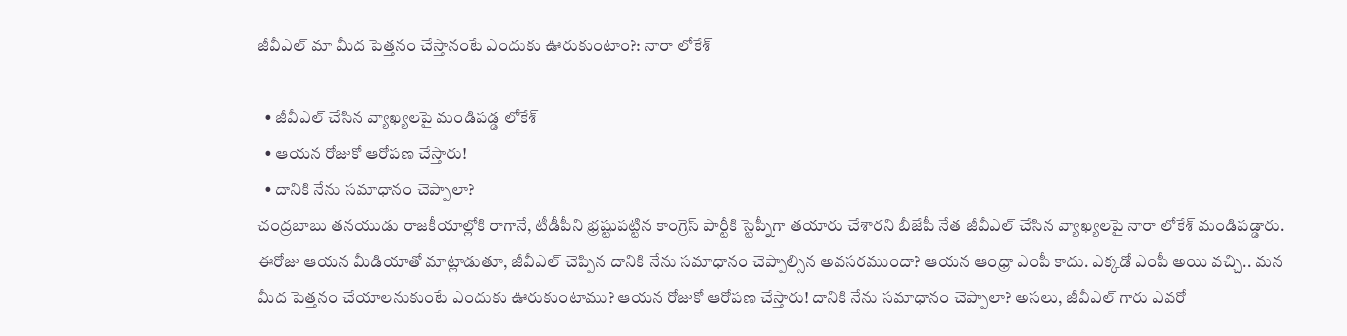జీవీఎల్ మా మీద పెత్తనం చేస్తానంటే ఎందుకు ఊరుకుంటాం?: నారా లోకేశ్

  • జీవీఎల్ చేసిన వ్యాఖ్యలపై మండిపడ్డ లోకేశ్
  • ఆయన రోజుకో ఆరోపణ చేస్తారు!
  • దానికి నేను సమాధానం చెప్పాలా?
చంద్రబాబు తనయుడు రాజకీయాల్లోకి రాగానే, టీడీపీని భ్రష్టుపట్టిన కాంగ్రెస్ పార్టీకి స్టెప్నీగా తయారు చేశారని బీజేపీ నేత జీవీఎల్ చేసిన వ్యాఖ్యలపై నారా లోకేశ్ మండిపడ్డారు. ఈరోజు ఆయన మీడియాతో మాట్లాడుతూ, జీవీఎల్ చెప్పిన దానికి నేను సమాధానం చెప్పాల్సిన అవసరముందా? ఆయన ఆంధ్రా ఎంపీ కాదు. ఎక్కడో ఎంపీ అయి వచ్చి.. మన మీద పెత్తనం చేయాలనుకుంటే ఎందుకు ఊరుకుంటాము? ఆయన రోజుకో ఆరోపణ చేస్తారు! దానికి నేను సమాధానం చెప్పాలా? అసలు, జీవీఎల్ గారు ఎవరో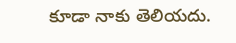కూడా నాకు తెలియదు.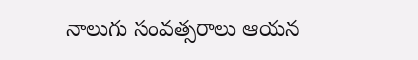నాలుగు సంవత్సరాలు ఆయన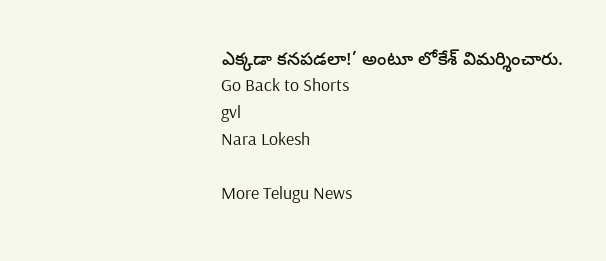ఎక్కడా కనపడలా!’ అంటూ లోకేశ్ విమర్శించారు.
Go Back to Shorts
gvl
Nara Lokesh

More Telugu News